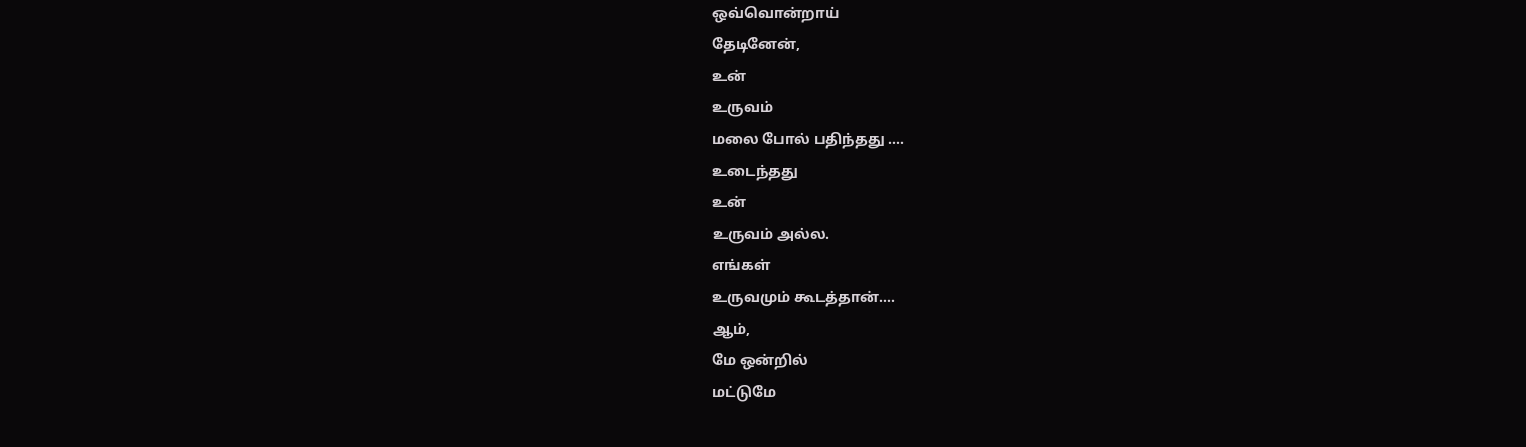ஒவ்வொன்றாய்
தேடினேன்,
உன்
உருவம்
மலை போல் பதிந்தது ….
உடைந்தது
உன்
உருவம் அல்ல.
எங்கள்
உருவமும் கூடத்தான்….
ஆம்,
மே ஒன்றில்
மட்டுமே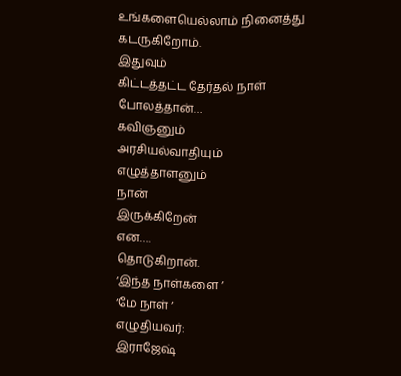உங்களையெல்லாம் நினைத்து
கடருகிறோம்.
இதுவும்
கிட்டத்தட்ட தேர்தல் நாள்
போலத்தான்…
கவிஞனும்
அரசியல்வாதியும்
எழுத்தாளனும்
நான்
இருக்கிறேன்
என….
தொடுகிறான்.
‘இந்த நாள்களை ‘
‘மே நாள் ‘
எழுதியவர்:
இராஜேஷ்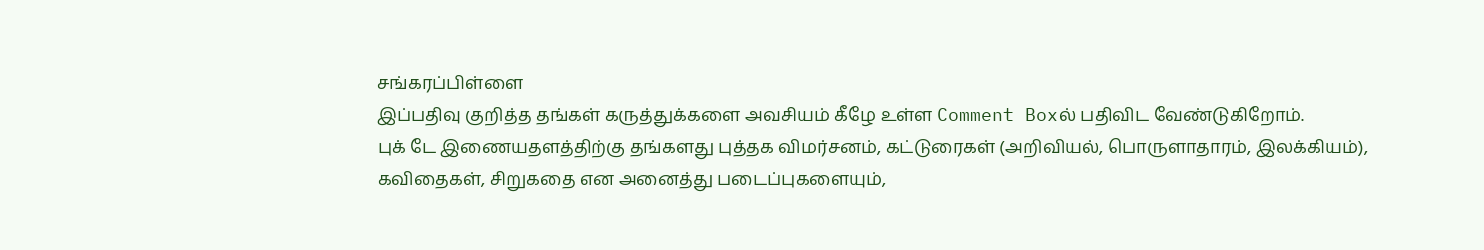சங்கரப்பிள்ளை
இப்பதிவு குறித்த தங்கள் கருத்துக்களை அவசியம் கீழே உள்ள Comment Boxல் பதிவிட வேண்டுகிறோம்.
புக் டே இணையதளத்திற்கு தங்களது புத்தக விமர்சனம், கட்டுரைகள் (அறிவியல், பொருளாதாரம், இலக்கியம்), கவிதைகள், சிறுகதை என அனைத்து படைப்புகளையும்,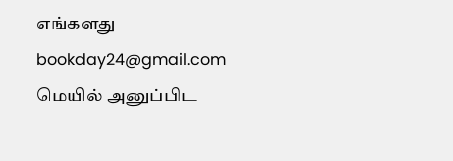எங்களது bookday24@gmail.com மெயில் அனுப்பிட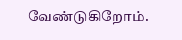வேண்டுகிறோம்.